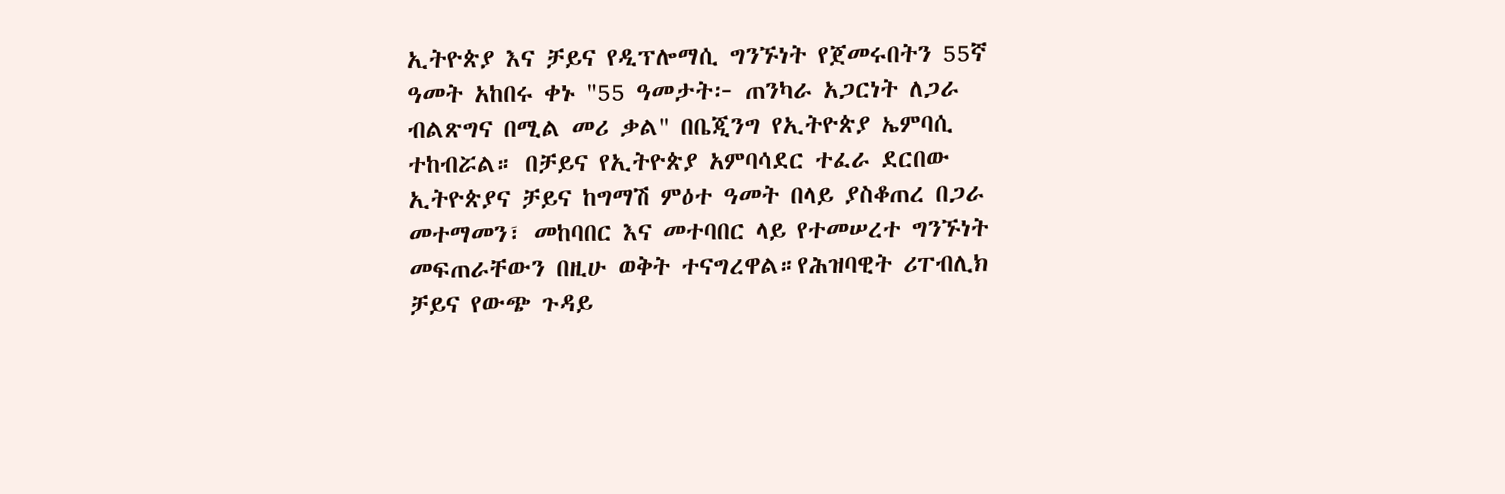ኢትዮጵያ እና ቻይና የዲፕሎማሲ ግንኙነት የጀመሩበትን 55ኛ ዓመት አከበሩ ቀኑ "55 ዓመታት፦ ጠንካራ አጋርነት ለጋራ ብልጽግና በሚል መሪ ቃል" በቤጂንግ የኢትዮጵያ ኤምባሲ ተከብሯል። በቻይና የኢትዮጵያ አምባሳደር ተፈራ ደርበው ኢትዮጵያና ቻይና ከግማሽ ምዕተ ዓመት በላይ ያስቆጠረ በጋራ መተማመን፣ መከባበር እና መተባበር ላይ የተመሠረተ ግንኙነት መፍጠራቸውን በዚሁ ወቅት ተናግረዋል።የሕዝባዊት ሪፐብሊክ ቻይና የውጭ ጉዳይ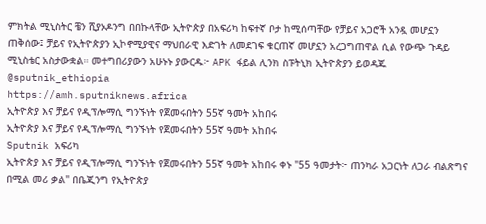ምክትል ሚኒስትር ቼን ሺያኦዶንግ በበኩላቸው ኢትዮጵያ በአፍሪካ ከፍተኛ ቦታ ከሚሰጣቸው የቻይና አጋሮች አንዷ መሆኗን ጠቅሰው፤ ቻይና የኢትዮጵያን ኢኮኖሚያዊና ማህበራዊ እድገት ለመደገፍ ቁርጠኛ መሆኗን አረጋግጠዋል ሲል የውጭ ጉዳይ ሚኒስቴር አስታውቋል። መተግበሪያውን አሁኑኑ ያውርዱ፦ APK ፋይል ሊንክ ስፑትኒክ ኢትዮጵያን ይወዳጁ @sputnik_ethiopia
https://amh.sputniknews.africa
ኢትዮጵያ እና ቻይና የዲፕሎማሲ ግንኙነት የጀመሩበትን 55ኛ ዓመት አከበሩ
ኢትዮጵያ እና ቻይና የዲፕሎማሲ ግንኙነት የጀመሩበትን 55ኛ ዓመት አከበሩ
Sputnik አፍሪካ
ኢትዮጵያ እና ቻይና የዲፕሎማሲ ግንኙነት የጀመሩበትን 55ኛ ዓመት አከበሩ ቀኑ "55 ዓመታት፦ ጠንካራ አጋርነት ለጋራ ብልጽግና በሚል መሪ ቃል" በቤጂንግ የኢትዮጵያ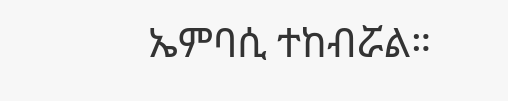ኤምባሲ ተከብሯል።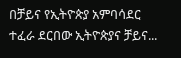በቻይና የኢትዮጵያ አምባሳደር ተፈራ ደርበው ኢትዮጵያና ቻይና...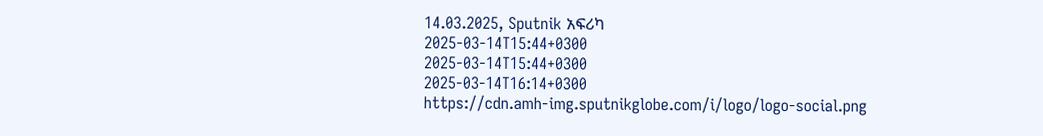14.03.2025, Sputnik አፍሪካ
2025-03-14T15:44+0300
2025-03-14T15:44+0300
2025-03-14T16:14+0300
https://cdn.amh-img.sputnikglobe.com/i/logo/logo-social.png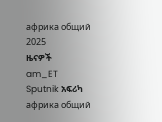африка общий
2025
ዜናዎች
am_ET
Sputnik አፍሪካ
африка общий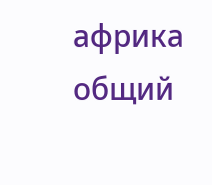африка общий